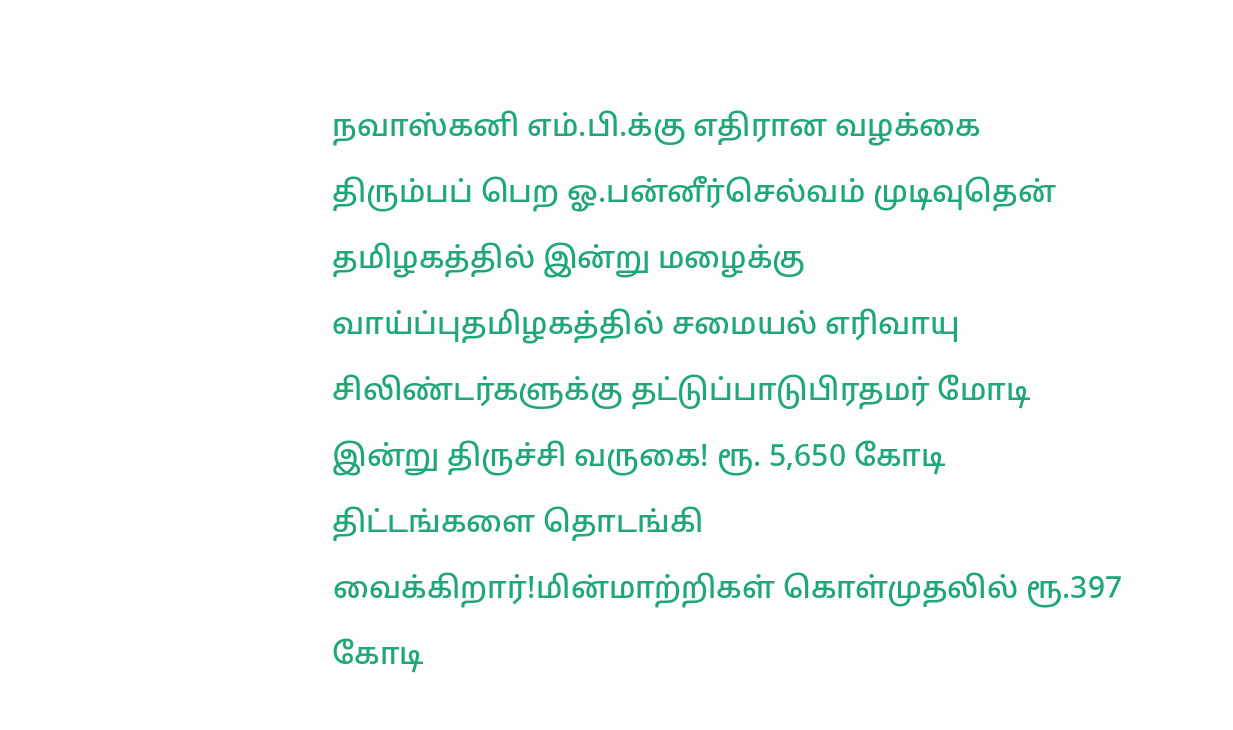நவாஸ்கனி எம்.பி.க்கு எதிரான வழக்கை திரும்பப் பெற ஓ.பன்னீர்செல்வம் முடிவுதென் தமிழகத்தில் இன்று மழைக்கு வாய்ப்புதமிழகத்தில் சமையல் எரிவாயு சிலிண்டர்களுக்கு தட்டுப்பாடுபிரதமர் மோடி இன்று திருச்சி வருகை! ரூ. 5,650 கோடி திட்டங்களை தொடங்கி வைக்கிறார்!மின்மாற்றிகள் கொள்முதலில் ரூ.397 கோடி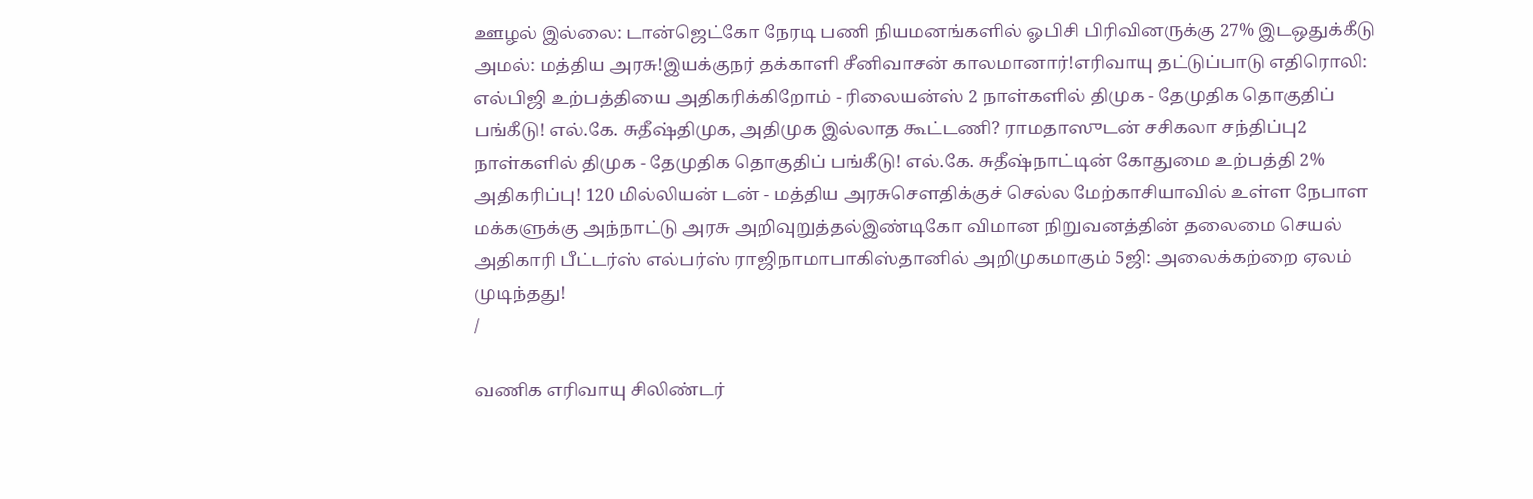ஊழல் இல்லை: டான்ஜெட்கோ நேரடி பணி நியமனங்களில் ஓபிசி பிரிவினருக்கு 27% இடஒதுக்கீடு அமல்: மத்திய அரசு!இயக்குநர் தக்காளி சீனிவாசன் காலமானார்!எரிவாயு தட்டுப்பாடு எதிரொலி: எல்பிஜி உற்பத்தியை அதிகரிக்கிறோம் - ரிலையன்ஸ் 2 நாள்களில் திமுக - தேமுதிக தொகுதிப் பங்கீடு! எல்.கே. சுதீஷ்திமுக, அதிமுக இல்லாத கூட்டணி? ராமதாஸுடன் சசிகலா சந்திப்பு2 நாள்களில் திமுக - தேமுதிக தொகுதிப் பங்கீடு! எல்.கே. சுதீஷ்நாட்டின் கோதுமை உற்பத்தி 2% அதிகரிப்பு! 120 மில்லியன் டன் - மத்திய அரசுசௌதிக்குச் செல்ல மேற்காசியாவில் உள்ள நேபாள மக்களுக்கு அந்நாட்டு அரசு அறிவுறுத்தல்இண்டிகோ விமான நிறுவனத்தின் தலைமை செயல் அதிகாரி பீட்டர்ஸ் எல்பர்ஸ் ராஜிநாமாபாகிஸ்தானில் அறிமுகமாகும் 5ஜி: அலைக்கற்றை ஏலம் முடிந்தது!
/

வணிக எரிவாயு சிலிண்டர்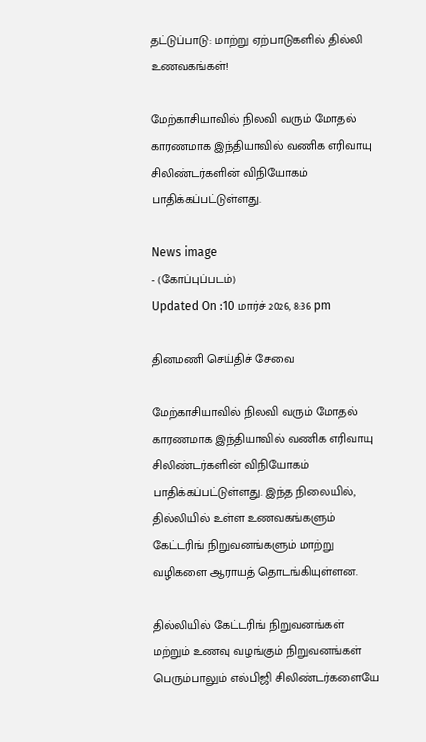தட்டுப்பாடு: மாற்று ஏற்பாடுகளில் தில்லி உணவகங்கள்!

மேற்காசியாவில் நிலவி வரும் மோதல் காரணமாக இந்தியாவில் வணிக எரிவாயு சிலிண்டர்களின் விநியோகம் பாதிக்கப்பட்டுள்ளது.

News image
- (கோப்புப்படம்)
Updated On :10 மார்ச் 2026, 8:36 pm

தினமணி செய்திச் சேவை

மேற்காசியாவில் நிலவி வரும் மோதல் காரணமாக இந்தியாவில் வணிக எரிவாயு சிலிண்டர்களின் விநியோகம் பாதிக்கப்பட்டுள்ளது. இந்த நிலையில், தில்லியில் உள்ள உணவகங்களும் கேட்டரிங் நிறுவனங்களும் மாற்று வழிகளை ஆராயத் தொடங்கியுள்ளன.

தில்லியில் கேட்டரிங் நிறுவனங்கள் மற்றும் உணவு வழங்கும் நிறுவனங்கள் பெரும்பாலும் எல்பிஜி சிலிண்டர்களையே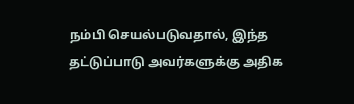நம்பி செயல்படுவதால், இந்த தட்டுப்பாடு அவர்களுக்கு அதிக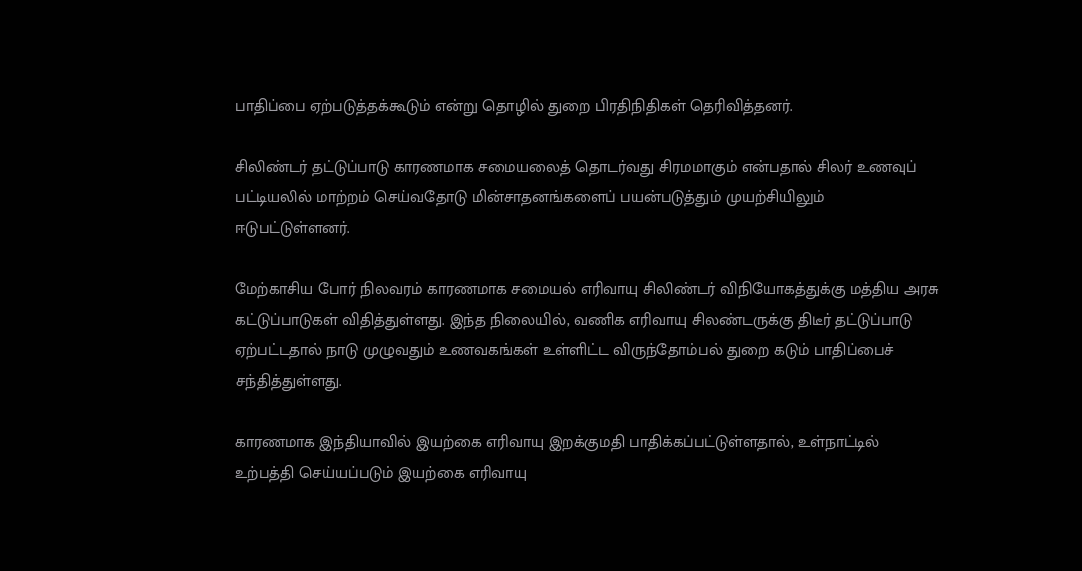பாதிப்பை ஏற்படுத்தக்கூடும் என்று தொழில் துறை பிரதிநிதிகள் தெரிவித்தனர்.

சிலிண்டர் தட்டுப்பாடு காரணமாக சமையலைத் தொடர்வது சிரமமாகும் என்பதால் சிலர் உணவுப் பட்டியலில் மாற்றம் செய்வதோடு மின்சாதனங்களைப் பயன்படுத்தும் முயற்சியிலும் ஈடுபட்டுள்ளனர்.

மேற்காசிய போர் நிலவரம் காரணமாக சமையல் எரிவாயு சிலிண்டர் விநியோகத்துக்கு மத்திய அரசு கட்டுப்பாடுகள் விதித்துள்ளது. இந்த நிலையில், வணிக எரிவாயு சிலண்டருக்கு திடீர் தட்டுப்பாடு ஏற்பட்டதால் நாடு முழுவதும் உணவகங்கள் உள்ளிட்ட விருந்தோம்பல் துறை கடும் பாதிப்பைச் சந்தித்துள்ளது.

காரணமாக இந்தியாவில் இயற்கை எரிவாயு இறக்குமதி பாதிக்கப்பட்டுள்ளதால், உள்நாட்டில் உற்பத்தி செய்யப்படும் இயற்கை எரிவாயு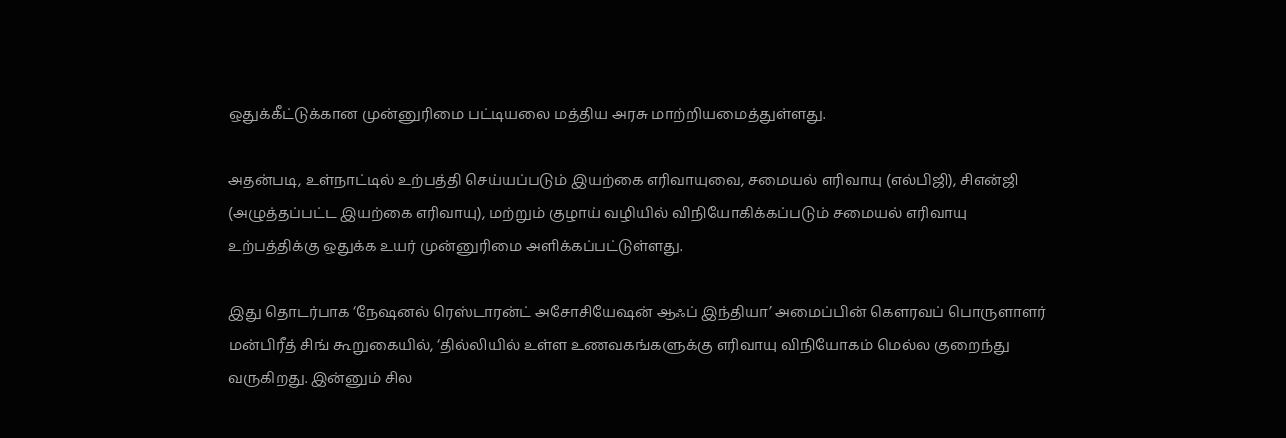ஒதுக்கீட்டுக்கான முன்னுரிமை பட்டியலை மத்திய அரசு மாற்றியமைத்துள்ளது.

அதன்படி, உள்நாட்டில் உற்பத்தி செய்யப்படும் இயற்கை எரிவாயுவை, சமையல் எரிவாயு (எல்பிஜி), சிஎன்ஜி (அழுத்தப்பட்ட இயற்கை எரிவாயு), மற்றும் குழாய் வழியில் விநியோகிக்கப்படும் சமையல் எரிவாயு உற்பத்திக்கு ஒதுக்க உயர் முன்னுரிமை அளிக்கப்பட்டுள்ளது.

இது தொடர்பாக ‘நேஷனல் ரெஸ்டாரன்ட் அசோசியேஷன் ஆஃப் இந்தியா’ அமைப்பின் கௌரவப் பொருளாளர் மன்பிரீத் சிங் கூறுகையில், ‘தில்லியில் உள்ள உணவகங்களுக்கு எரிவாயு விநியோகம் மெல்ல குறைந்து வருகிறது. இன்னும் சில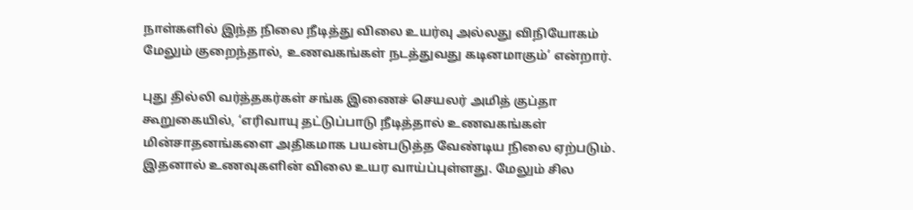நாள்களில் இந்த நிலை நீடித்து விலை உயர்வு அல்லது விநியோகம் மேலும் குறைந்தால், உணவகங்கள் நடத்துவது கடினமாகும்’ என்றார்.

புது தில்லி வர்த்தகர்கள் சங்க இணைச் செயலர் அமித் குப்தா கூறுகையில், ‘எரிவாயு தட்டுப்பாடு நீடித்தால் உணவகங்கள் மின்சாதனங்களை அதிகமாக பயன்படுத்த வேண்டிய நிலை ஏற்படும். இதனால் உணவுகளின் விலை உயர வாய்ப்புள்ளது. மேலும் சில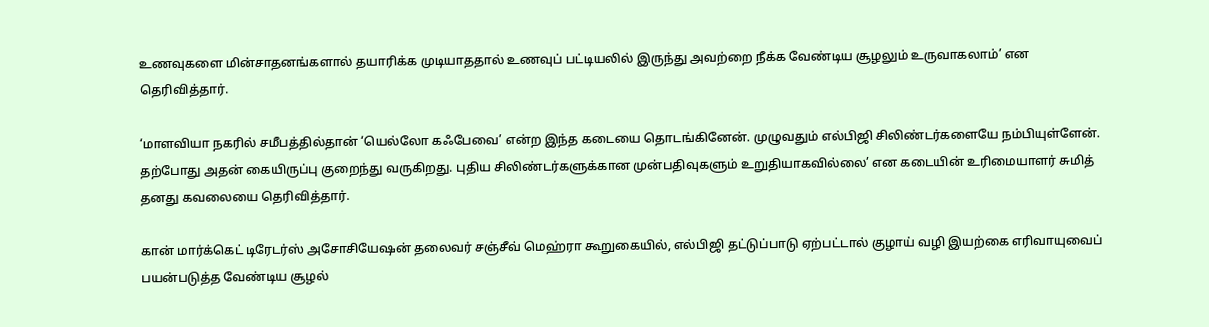உணவுகளை மின்சாதனங்களால் தயாரிக்க முடியாததால் உணவுப் பட்டியலில் இருந்து அவற்றை நீக்க வேண்டிய சூழலும் உருவாகலாம்’ என தெரிவித்தார்.

‘மாளவியா நகரில் சமீபத்தில்தான் ‘யெல்லோ கஃபேவை’ என்ற இந்த கடையை தொடங்கினேன். முழுவதும் எல்பிஜி சிலிண்டர்களையே நம்பியுள்ளேன். தற்போது அதன் கையிருப்பு குறைந்து வருகிறது. புதிய சிலிண்டர்களுக்கான முன்பதிவுகளும் உறுதியாகவில்லை’ என கடையின் உரிமையாளர் சுமித் தனது கவலையை தெரிவித்தார்.

கான் மார்க்கெட் டிரேடர்ஸ் அசோசியேஷன் தலைவர் சஞ்சீவ் மெஹ்ரா கூறுகையில், எல்பிஜி தட்டுப்பாடு ஏற்பட்டால் குழாய் வழி இயற்கை எரிவாயுவைப் பயன்படுத்த வேண்டிய சூழல்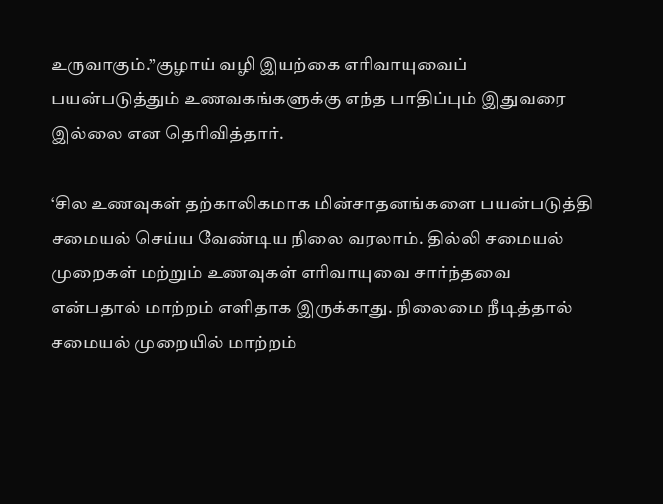உருவாகும்.”குழாய் வழி இயற்கை எரிவாயுவைப் பயன்படுத்தும் உணவகங்களுக்கு எந்த பாதிப்பும் இதுவரை இல்லை என தெரிவித்தார்.

‘சில உணவுகள் தற்காலிகமாக மின்சாதனங்களை பயன்படுத்தி சமையல் செய்ய வேண்டிய நிலை வரலாம். தில்லி சமையல் முறைகள் மற்றும் உணவுகள் எரிவாயுவை சார்ந்தவை என்பதால் மாற்றம் எளிதாக இருக்காது. நிலைமை நீடித்தால் சமையல் முறையில் மாற்றம்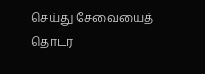செய்து சேவையைத் தொடர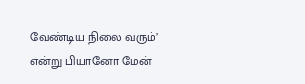வேண்டிய நிலை வரும்’ என்று பியானோ மேன்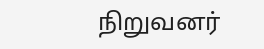நிறுவனர்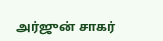அர்ஜுன் சாகர்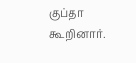குப்தா கூறினார்.